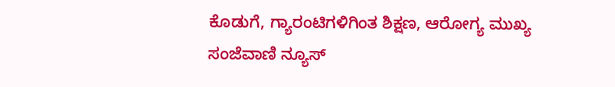ಕೊಡುಗೆ, ಗ್ಯಾರಂಟಿಗಳಿಗಿಂತ ಶಿಕ್ಷಣ, ಆರೋಗ್ಯ ಮುಖ್ಯ
ಸಂಜೆವಾಣಿ ನ್ಯೂಸ್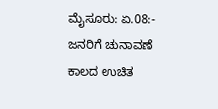ಮೈಸೂರು: ಏ.08:- ಜನರಿಗೆ ಚುನಾವಣೆ ಕಾಲದ ಉಚಿತ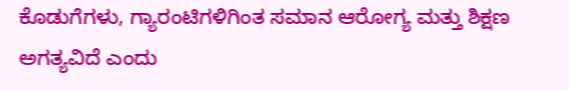ಕೊಡುಗೆಗಳು, ಗ್ಯಾರಂಟಿಗಳಿಗಿಂತ ಸಮಾನ ಆರೋಗ್ಯ ಮತ್ತು ಶಿಕ್ಷಣ ಅಗತ್ಯವಿದೆ ಎಂದು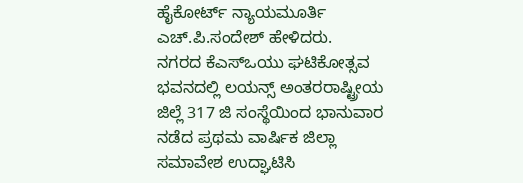ಹೈಕೋರ್ಟ್ ನ್ಯಾಯಮೂರ್ತಿ ಎಚ್.ಪಿ.ಸಂದೇಶ್ ಹೇಳಿದರು.
ನಗರದ ಕೆಎಸ್‍ಒಯು ಘಟಿಕೋತ್ಸವ ಭವನದಲ್ಲಿ ಲಯನ್ಸ್ ಅಂತರರಾಷ್ಟ್ರೀಯ ಜಿಲ್ಲೆ 317 ಜಿ ಸಂಸ್ಥೆಯಿಂದ ಭಾನುವಾರ ನಡೆದ ಪ್ರಥಮ ವಾರ್ಷಿಕ ಜಿಲ್ಲಾ ಸಮಾವೇಶ ಉದ್ಘಾಟಿಸಿ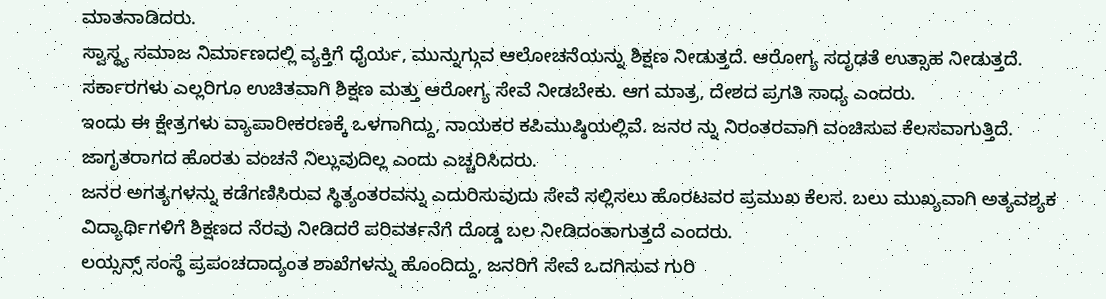ಮಾತನಾಡಿದರು.
ಸ್ವಾಸ್ಥ್ಯ ಸಮಾಜ ನಿರ್ಮಾಣದಲ್ಲಿ ವ್ಯಕ್ತಿಗೆ ಧೈರ್ಯ, ಮುನ್ನುಗ್ಗುವ ಆಲೋಚನೆಯನ್ನು ಶಿಕ್ಷಣ ನೀಡುತ್ತದೆ. ಆರೋಗ್ಯ ಸದೃಢತೆ ಉತ್ಸಾಹ ನೀಡುತ್ತದೆ. ಸರ್ಕಾರಗಳು ಎಲ್ಲರಿಗೂ ಉಚಿತವಾಗಿ ಶಿಕ್ಷಣ ಮತ್ತು ಆರೋಗ್ಯ ಸೇವೆ ನೀಡಬೇಕು. ಆಗ ಮಾತ್ರ, ದೇಶದ ಪ್ರಗತಿ ಸಾಧ್ಯ ಎಂದರು.
ಇಂದು ಈ ಕ್ಷೇತ್ರಗಳು ವ್ಯಾಪಾರೀಕರಣಕ್ಕೆ ಒಳಗಾಗಿದ್ದು, ನಾಯಕರ ಕಪಿಮುಷ್ಠಿಯಲ್ಲಿವೆ. ಜನರ ನ್ನು ನಿರಂತರವಾಗಿ ವಂಚಿಸುವ ಕೆಲಸವಾಗುತ್ತಿದೆ. ಜಾಗೃತರಾಗದ ಹೊರತು ವಂಚನೆ ನಿಲ್ಲುವುದಿಲ್ಲ ಎಂದು ಎಚ್ಚರಿಸಿದರು.
ಜನರ ಅಗತ್ಯಗಳನ್ನು ಕಡೆಗಣಿಸಿರುವ ಸ್ಥಿತ್ಯಂತರವನ್ನು ಎದುರಿಸುವುದು ಸೇವೆ ಸಲ್ಲಿಸಲು ಹೊರಟವರ ಪ್ರಮುಖ ಕೆಲಸ. ಬಲು ಮುಖ್ಯವಾಗಿ ಅತ್ಯವಶ್ಯಕ ವಿದ್ಯಾರ್ಥಿಗಳಿಗೆ ಶಿಕ್ಷಣದ ನೆರವು ನೀಡಿದರೆ ಪರಿವರ್ತನೆಗೆ ದೊಡ್ಡ ಬಲ ನೀಡಿದಂತಾಗುತ್ತದೆ ಎಂದರು.
ಲಯ್ಸನ್ಸ್ ಸಂಸ್ಥೆ ಪ್ರಪಂಚದಾದ್ಯಂತ ಶಾಖೆಗಳನ್ನು ಹೊಂದಿದ್ದು, ಜನರಿಗೆ ಸೇವೆ ಒದಗಿಸುವ ಗುರಿ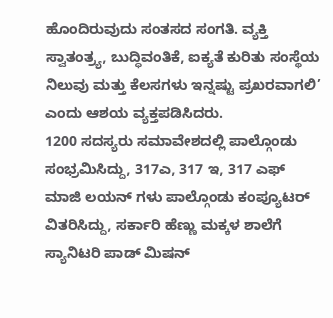ಹೊಂದಿರುವುದು ಸಂತಸದ ಸಂಗತಿ. ವ್ಯಕ್ತಿ ಸ್ವಾತಂತ್ರ್ಯ, ಬುದ್ಧಿವಂತಿಕೆ, ಐಕ್ಯತೆ ಕುರಿತು ಸಂಸ್ಥೆಯ ನಿಲುವು ಮತ್ತು ಕೆಲಸಗಳು ಇನ್ನಷ್ಟು ಪ್ರಖರವಾಗಲಿ’ ಎಂದು ಆಶಯ ವ್ಯಕ್ತಪಡಿಸಿದರು.
1200 ಸದಸ್ಯರು ಸಮಾವೇಶದಲ್ಲಿ ಪಾಲ್ಗೊಂಡು ಸಂಭ್ರಮಿಸಿದ್ದು, 317ಎ, 317 ಇ, 317 ಎಫ್ ಮಾಜಿ ಲಯನ್ ಗಳು ಪಾಲ್ಗೊಂಡು ಕಂಪ್ಯೂಟರ್ ವಿತರಿಸಿದ್ದು, ಸರ್ಕಾರಿ ಹೆಣ್ಣು ಮಕ್ಕಳ ಶಾಲೆಗೆ ಸ್ಯಾನಿಟರಿ ಪಾಡ್ ಮಿಷನ್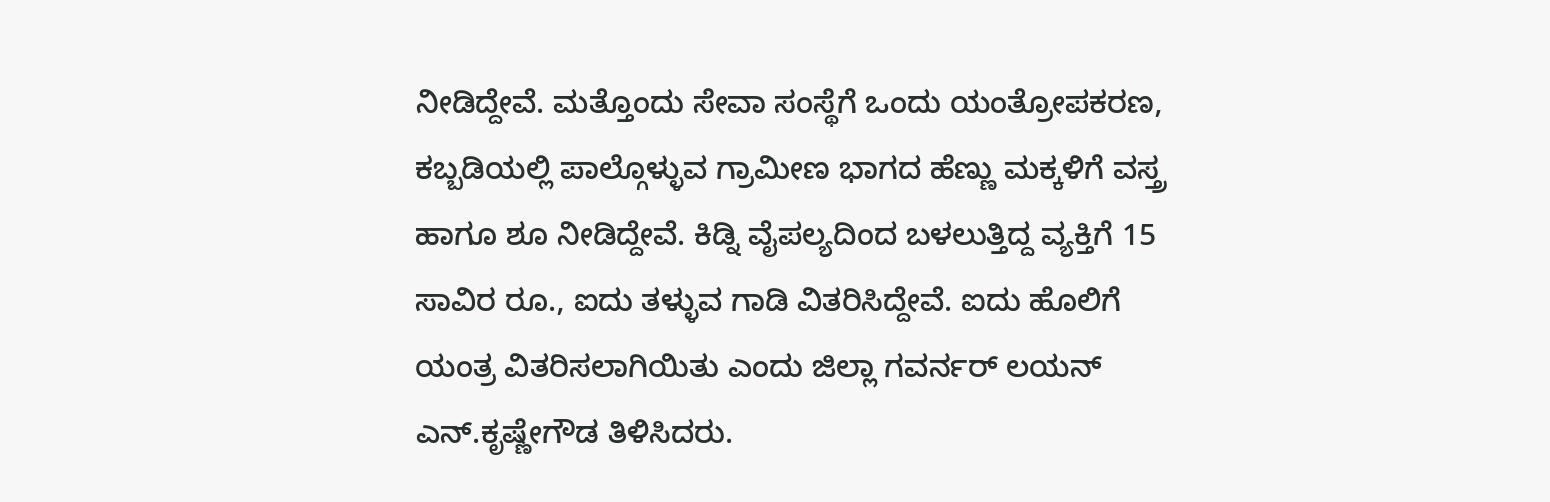ನೀಡಿದ್ದೇವೆ. ಮತ್ತೊಂದು ಸೇವಾ ಸಂಸ್ಥೆಗೆ ಒಂದು ಯಂತ್ರೋಪಕರಣ, ಕಬ್ಬಡಿಯಲ್ಲಿ ಪಾಲ್ಗೊಳ್ಳುವ ಗ್ರಾಮೀಣ ಭಾಗದ ಹೆಣ್ಣು ಮಕ್ಕಳಿಗೆ ವಸ್ತ್ರ ಹಾಗೂ ಶೂ ನೀಡಿದ್ದೇವೆ. ಕಿಡ್ನಿ ವೈಪಲ್ಯದಿಂದ ಬಳಲುತ್ತಿದ್ದ ವ್ಯಕ್ತಿಗೆ 15 ಸಾವಿರ ರೂ., ಐದು ತಳ್ಳುವ ಗಾಡಿ ವಿತರಿಸಿದ್ದೇವೆ. ಐದು ಹೊಲಿಗೆ ಯಂತ್ರ ವಿತರಿಸಲಾಗಿಯಿತು ಎಂದು ಜಿಲ್ಲಾ ಗವರ್ನರ್ ಲಯನ್ ಎನ್.ಕೃಷ್ಣೇಗೌಡ ತಿಳಿಸಿದರು.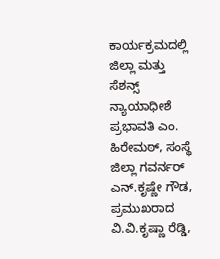ಕಾರ್ಯಕ್ರಮದಲ್ಲಿ ಜಿಲ್ಲಾ ಮತ್ತು ಸೆಶನ್ಸ್ ನ್ಯಾಯಾಧೀಶೆ ಪ್ರಭಾವತಿ ಎಂ. ಹಿರೇಮಠ್, ಸಂಸ್ಥೆ ಜಿಲ್ಲಾ ಗವರ್ನರ್ ಎನ್.ಕೃಷ್ಣೇ ಗೌಡ, ಪ್ರಮುಖರಾದ ವಿ.ವಿ.ಕೃಷ್ಣಾ ರೆಡ್ಡಿ,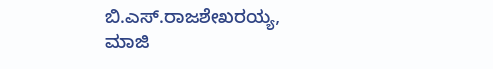ಬಿ.ಎಸ್.ರಾಜಶೇಖರಯ್ಯ, ಮಾಜಿ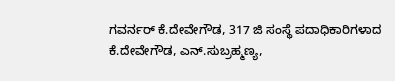ಗವರ್ನರ್ ಕೆ.ದೇವೇಗೌಡ, 317 ಜಿ ಸಂಸ್ಥೆ ಪದಾಧಿಕಾರಿಗಳಾದ ಕೆ.ದೇವೇಗೌಡ, ಎನ್.ಸುಬ್ರಹ್ಮಣ್ಯ,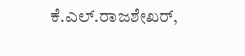ಕೆ.ಎಲ್.ರಾಜಶೇಖರ್,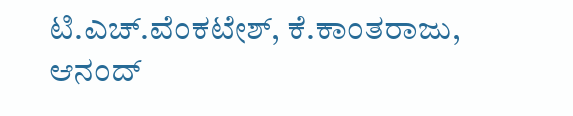ಟಿ.ಎಚ್.ವೆಂಕಟೇಶ್, ಕೆ.ಕಾಂತರಾಜು, ಆನಂದ್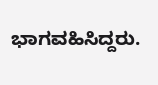ಭಾಗವಹಿಸಿದ್ದರು.